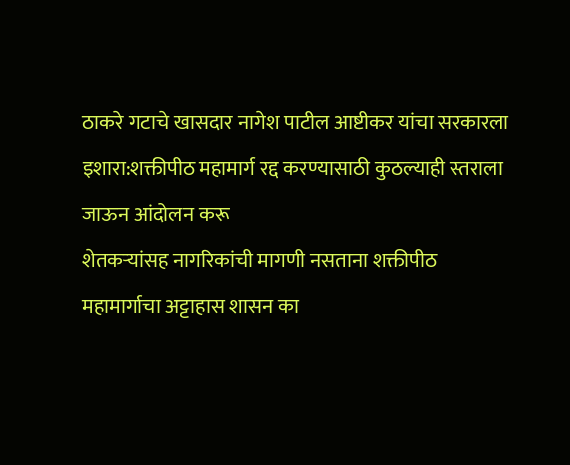ठाकरे गटाचे खासदार नागेश पाटील आष्टीकर यांचा सरकारला इशारा:शक्तीपीठ महामार्ग रद्द करण्यासाठी कुठल्याही स्तराला जाऊन आंदोलन करू
शेतकऱ्यांसह नागरिकांची मागणी नसताना शक्तीपीठ महामार्गाचा अट्टाहास शासन का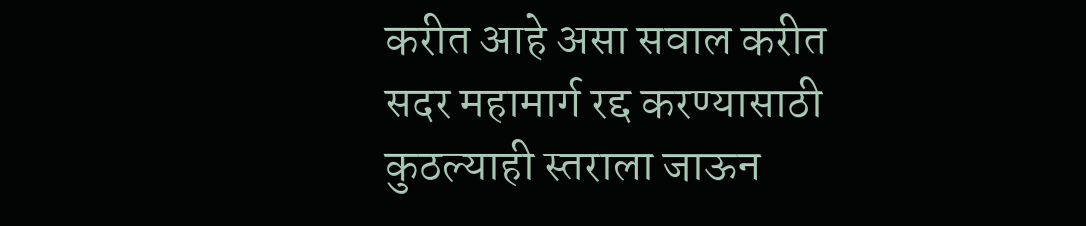करीत आहे असा सवाल करीत सदर महामार्ग रद्द करण्यासाठी कुठल्याही स्तराला जाऊन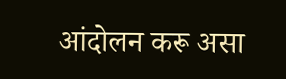आंदोलन करू असा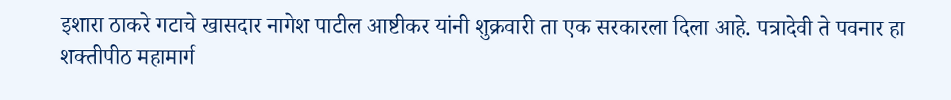इशारा ठाकरे गटाचे खासदार नागेश पाटील आष्टीकर यांनी शुक्रवारी ता एक सरकारला दिला आहे. पत्रादेवी ते पवनार हा शक्तीपीठ महामार्ग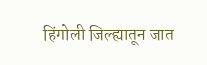हिंगोली जिल्ह्यातून जात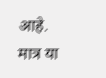आहे. मात्र या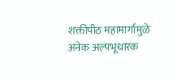शक्तीपीठ महामार्गामुळे अनेक अल्पभूधारक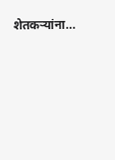शेतकऱ्यांना…